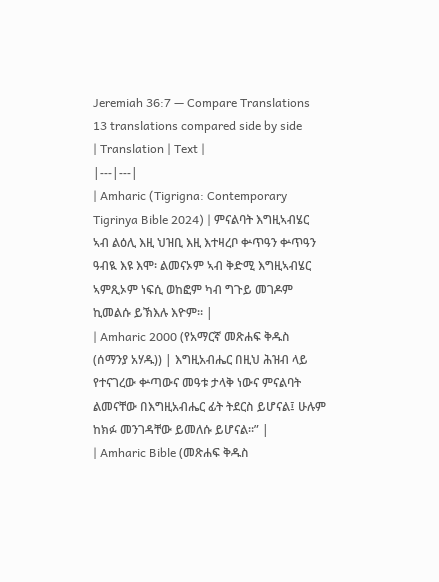Jeremiah 36:7 — Compare Translations
13 translations compared side by side
| Translation | Text |
|---|---|
| Amharic (Tigrigna: Contemporary Tigrinya Bible 2024) | ምናልባት እግዚኣብሄር ኣብ ልዕሊ እዚ ህዝቢ እዚ እተዛረቦ ቍጥዓን ቍጥዓን ዓብዪ እዩ እሞ፡ ልመናኦም ኣብ ቅድሚ እግዚኣብሄር ኣምጺኦም ነፍሲ ወከፎም ካብ ግጉይ መገዶም ኪመልሱ ይኽእሉ እዮም። |
| Amharic 2000 (የአማርኛ መጽሐፍ ቅዱስ (ሰማንያ አሃዱ)) | እግዚአብሔር በዚህ ሕዝብ ላይ የተናገረው ቍጣውና መዓቱ ታላቅ ነውና ምናልባት ልመናቸው በእግዚአብሔር ፊት ትደርስ ይሆናል፤ ሁሉም ከክፉ መንገዳቸው ይመለሱ ይሆናል።” |
| Amharic Bible (መጽሐፍ ቅዱስ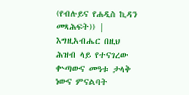(የብሉይና የሐዲስ ኪዳን መጻሕፍት)) | እግዚአብሔር በዚህ ሕዝብ ላይ የተናገረው ቍጣውና መዓቱ ታላቅ ነውና ምናልባት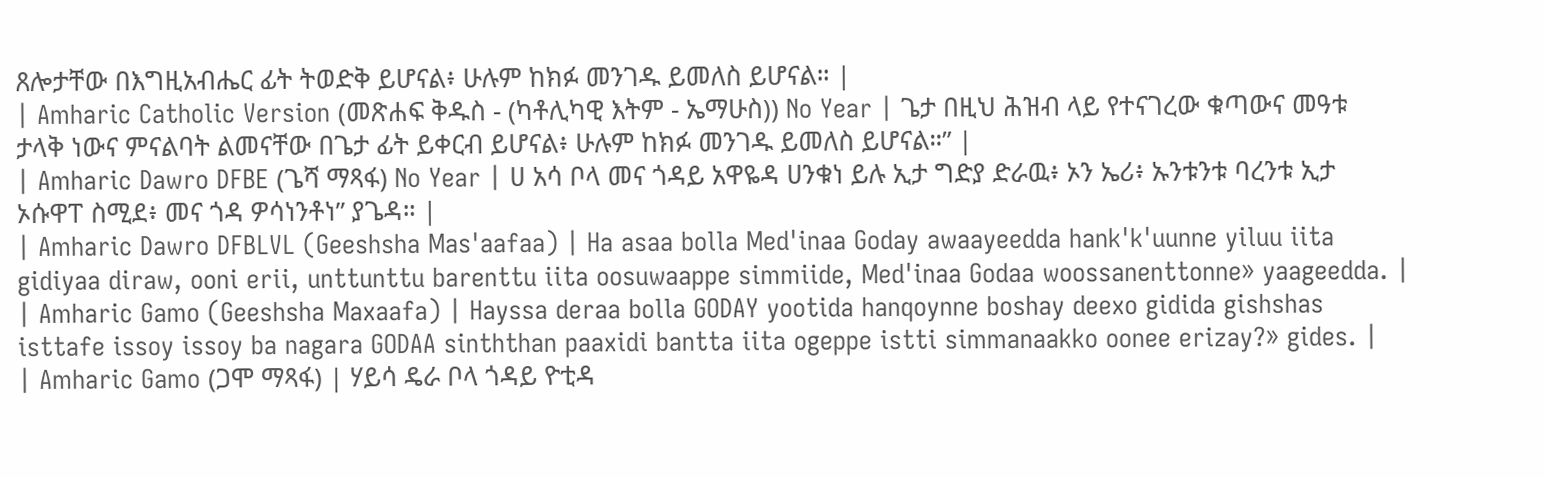ጸሎታቸው በእግዚአብሔር ፊት ትወድቅ ይሆናል፥ ሁሉም ከክፉ መንገዱ ይመለስ ይሆናል። |
| Amharic Catholic Version (መጽሐፍ ቅዱስ - (ካቶሊካዊ እትም - ኤማሁስ)) No Year | ጌታ በዚህ ሕዝብ ላይ የተናገረው ቁጣውና መዓቱ ታላቅ ነውና ምናልባት ልመናቸው በጌታ ፊት ይቀርብ ይሆናል፥ ሁሉም ከክፉ መንገዱ ይመለስ ይሆናል።” |
| Amharic Dawro DFBE (ጌሻ ማጻፋ) No Year | ሀ አሳ ቦላ መና ጎዳይ አዋዬዳ ሀንቁነ ይሉ ኢታ ግድያ ድራዉ፥ ኦን ኤሪ፥ ኡንቱንቱ ባረንቱ ኢታ ኦሱዋፐ ስሚደ፥ መና ጎዳ ዎሳነንቶነ” ያጌዳ። |
| Amharic Dawro DFBLVL (Geeshsha Mas'aafaa) | Ha asaa bolla Med'inaa Goday awaayeedda hank'k'uunne yiluu iita gidiyaa diraw, ooni erii, unttunttu barenttu iita oosuwaappe simmiide, Med'inaa Godaa woossanenttonne» yaageedda. |
| Amharic Gamo (Geeshsha Maxaafa) | Hayssa deraa bolla GODAY yootida hanqoynne boshay deexo gidida gishshas isttafe issoy issoy ba nagara GODAA sinththan paaxidi bantta iita ogeppe istti simmanaakko oonee erizay?» gides. |
| Amharic Gamo (ጋሞ ማጻፋ) | ሃይሳ ዴራ ቦላ ጎዳይ ዮቲዳ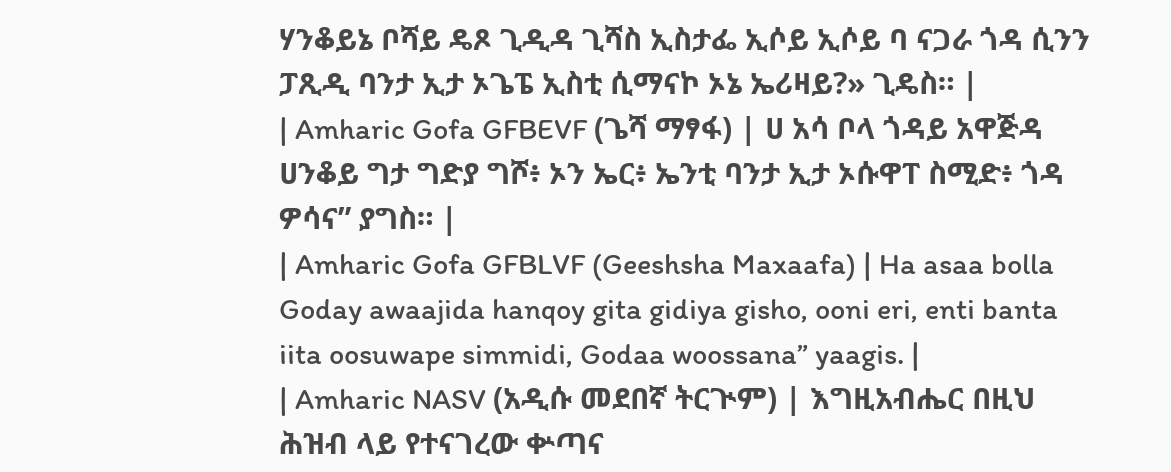ሃንቆይኔ ቦሻይ ዴጾ ጊዲዳ ጊሻስ ኢስታፌ ኢሶይ ኢሶይ ባ ናጋራ ጎዳ ሲንን ፓጺዲ ባንታ ኢታ ኦጌፔ ኢስቲ ሲማናኮ ኦኔ ኤሪዛይ?» ጊዴስ። |
| Amharic Gofa GFBEVF (ጌሻ ማፃፋ) | ሀ አሳ ቦላ ጎዳይ አዋጅዳ ሀንቆይ ግታ ግድያ ግሾ፥ ኦን ኤር፥ ኤንቲ ባንታ ኢታ ኦሱዋፐ ስሚድ፥ ጎዳ ዎሳና” ያግስ። |
| Amharic Gofa GFBLVF (Geeshsha Maxaafa) | Ha asaa bolla Goday awaajida hanqoy gita gidiya gisho, ooni eri, enti banta iita oosuwape simmidi, Godaa woossana” yaagis. |
| Amharic NASV (አዲሱ መደበኛ ትርጒም) | እግዚአብሔር በዚህ ሕዝብ ላይ የተናገረው ቍጣና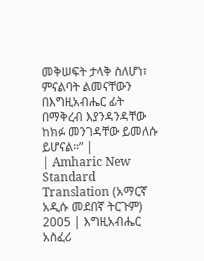መቅሠፍት ታላቅ ስለሆነ፣ ምናልባት ልመናቸውን በእግዚአብሔር ፊት በማቅረብ እያንዳንዳቸው ከክፉ መንገዳቸው ይመለሱ ይሆናል።” |
| Amharic New Standard Translation (አማርኛ አዲሱ መደበኛ ትርጉም) 2005 | እግዚአብሔር አስፈሪ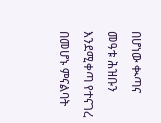በሆነው ቊጣና መዓቱ ሕዝቡን እንደሚቀጣ የተናገረ በመሆኑ ምናልባት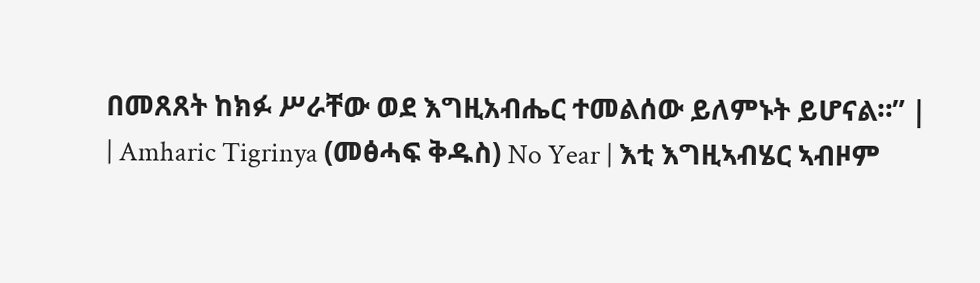በመጸጸት ከክፉ ሥራቸው ወደ እግዚአብሔር ተመልሰው ይለምኑት ይሆናል።” |
| Amharic Tigrinya (መፅሓፍ ቅዱስ) No Year | እቲ እግዚኣብሄር ኣብዞም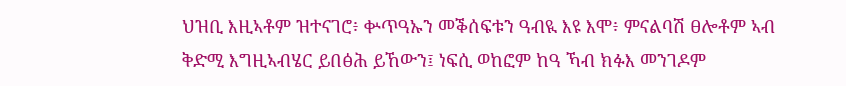ህዝቢ እዚኣቶም ዝተናገሮ፥ ቍጥዓኡን መቕሰፍቱን ዓብዪ እዩ እሞ፥ ምናልባሽ ፀሎቶም ኣብ ቅድሚ እግዚኣብሄር ይበፅሕ ይኸውን፤ ነፍሲ ወከፎም ከዓ ኻብ ክፉእ መንገዶም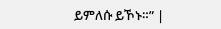ይምለሱ ይኾኑ።” |